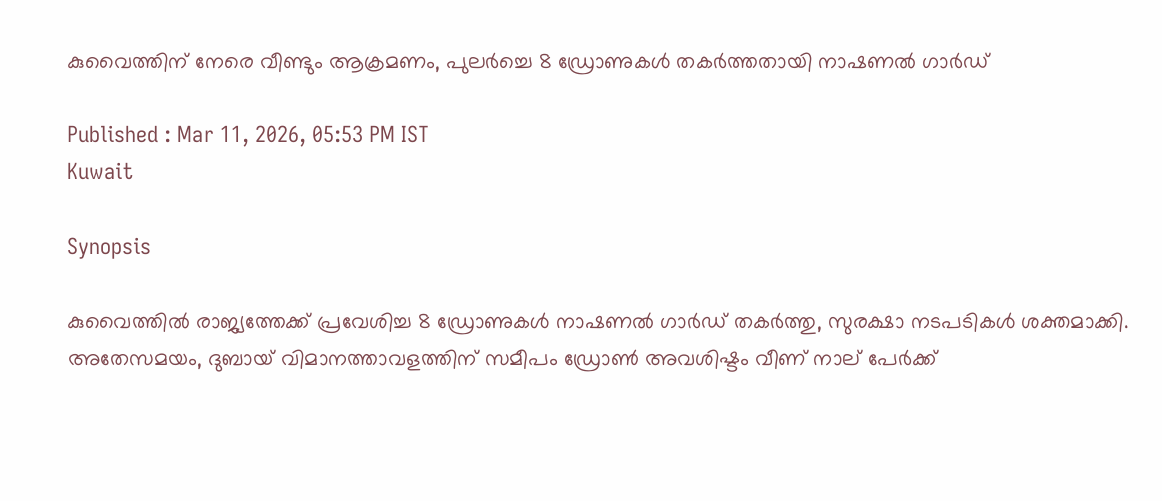കുവൈത്തിന് നേരെ വീണ്ടും ആക്രമണം, പുലർച്ചെ 8 ഡ്രോണുകൾ തകർത്തതായി നാഷണൽ ഗാർഡ്

Published : Mar 11, 2026, 05:53 PM IST
Kuwait

Synopsis

കുവൈത്തിൽ രാജ്യത്തേക്ക് പ്രവേശിച്ച 8 ഡ്രോണുകൾ നാഷണൽ ഗാർഡ് തകർത്തു, സുരക്ഷാ നടപടികൾ ശക്തമാക്കി. അതേസമയം, ദുബായ് വിമാനത്താവളത്തിന് സമീപം ഡ്രോൺ അവശിഷ്ടം വീണ് നാല് പേർക്ക്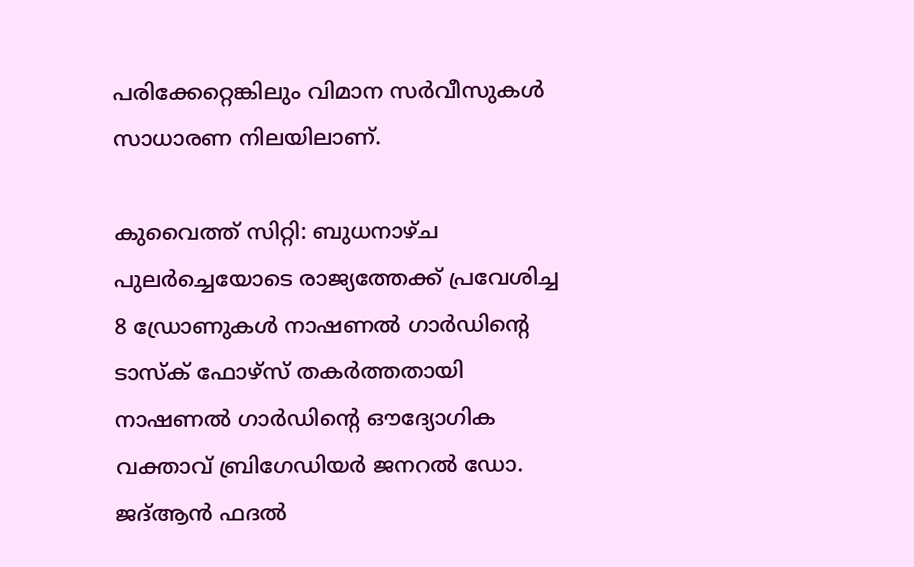പരിക്കേറ്റെങ്കിലും വിമാന സർവീസുകൾ സാധാരണ നിലയിലാണ്.

കുവൈത്ത് സിറ്റി: ബുധനാഴ്ച പുലർച്ചെയോടെ രാജ്യത്തേക്ക് പ്രവേശിച്ച 8 ഡ്രോണുകൾ നാഷണൽ ഗാർഡിന്റെ ടാസ്‌ക് ഫോഴ്‌സ് തകർത്തതായി നാഷണൽ ഗാർഡിന്റെ ഔദ്യോഗിക വക്താവ് ബ്രിഗേഡിയർ ജനറൽ ഡോ. ജദ്ആൻ ഫദൽ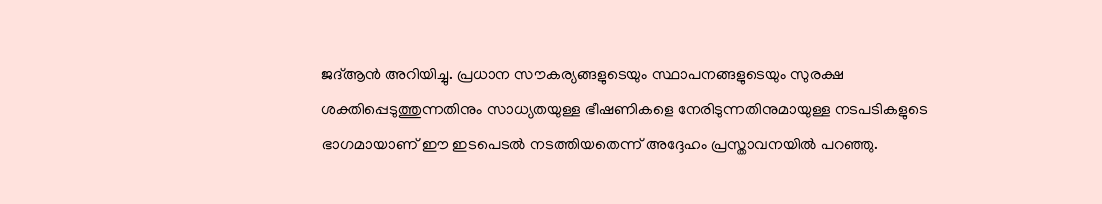ജദ്ആൻ അറിയിച്ചു. പ്രധാന സൗകര്യങ്ങളുടെയും സ്ഥാപനങ്ങളുടെയും സുരക്ഷ ശക്തിപ്പെടുത്തുന്നതിനും സാധ്യതയുള്ള ഭീഷണികളെ നേരിടുന്നതിനുമായുള്ള നടപടികളുടെ ഭാഗമായാണ് ഈ ഇടപെടൽ നടത്തിയതെന്ന് അദ്ദേഹം പ്രസ്താവനയിൽ പറഞ്ഞു.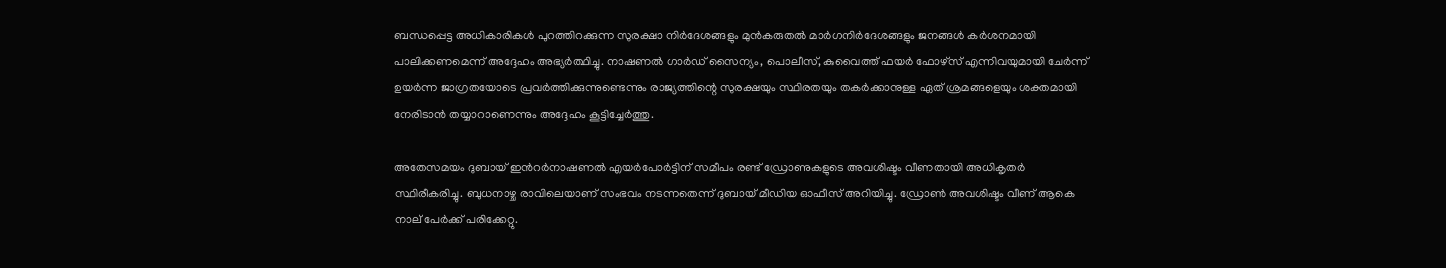ബന്ധപ്പെട്ട അധികാരികൾ പുറത്തിറക്കുന്ന സുരക്ഷാ നിർദേശങ്ങളും മുൻകരുതൽ മാർഗനിർദേശങ്ങളും ജനങ്ങൾ കർശനമായി പാലിക്കണമെന്ന് അദ്ദേഹം അഭ്യർത്ഥിച്ചു. നാഷണൽ ഗാർഡ് സൈന്യം, പൊലീസ്, കുവൈത്ത് ഫയർ ഫോഴ്‌സ് എന്നിവയുമായി ചേർന്ന് ഉയർന്ന ജാഗ്രതയോടെ പ്രവർത്തിക്കുന്നുണ്ടെന്നും രാജ്യത്തിന്റെ സുരക്ഷയും സ്ഥിരതയും തകർക്കാനുള്ള ഏത് ശ്രമങ്ങളെയും ശക്തമായി നേരിടാൻ തയ്യാറാണെന്നും അദ്ദേഹം കൂട്ടിച്ചേർത്തു.

അതേസമയം ദുബായ് ഇന്‍റർനാഷണൽ എയർപോർട്ടിന് സമീപം രണ്ട് ഡ്രോണുകളുടെ അവശിഷ്ടം വീണതായി അധികൃതർ സ്ഥിരീകരിച്ചു. ബുധനാഴ്ച രാവിലെയാണ് സംഭവം നടന്നതെന്ന് ദുബായ് മീഡിയ ഓഫീസ് അറിയിച്ചു. ഡ്രോൺ അവശിഷ്ടം വീണ് ആകെ നാല് പേർക്ക് പരിക്കേറ്റു.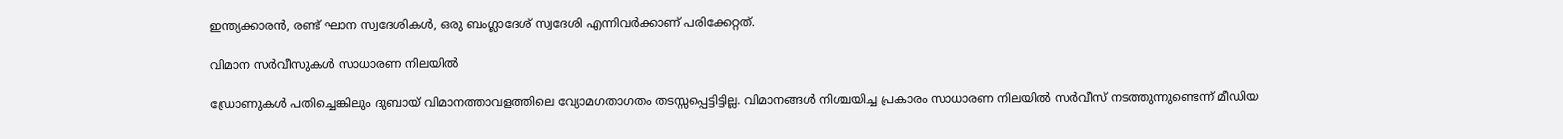ഇന്ത്യക്കാരൻ, രണ്ട് ഘാന സ്വദേശികള്‍, ഒരു ബംഗ്ലാദേശ് സ്വദേശി എന്നിവര്‍ക്കാണ് പരിക്കേറ്റത്.

വിമാന സർവീസുകൾ സാധാരണ നിലയിൽ

ഡ്രോണുകൾ പതിച്ചെങ്കിലും ദുബായ് വിമാനത്താവളത്തിലെ വ്യോമഗതാഗതം തടസ്സപ്പെട്ടിട്ടില്ല. വിമാനങ്ങൾ നിശ്ചയിച്ച പ്രകാരം സാധാരണ നിലയിൽ സർവീസ് നടത്തുന്നുണ്ടെന്ന് മീഡിയ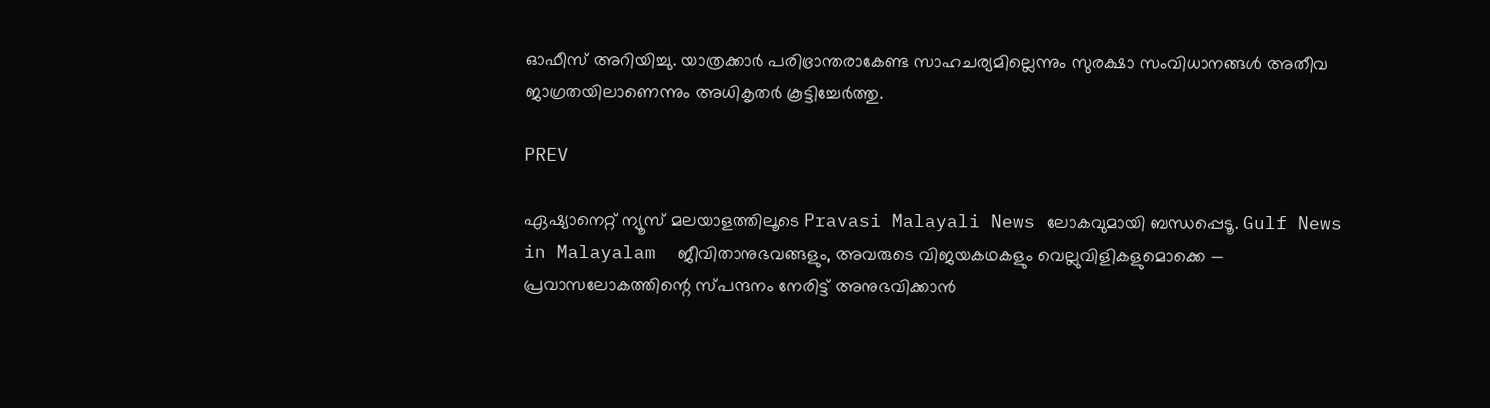ഓഫീസ് അറിയിച്ചു. യാത്രക്കാർ പരിഭ്രാന്തരാകേണ്ട സാഹചര്യമില്ലെന്നും സുരക്ഷാ സംവിധാനങ്ങൾ അതീവ ജാഗ്രതയിലാണെന്നും അധികൃതർ കൂട്ടിച്ചേർത്തു.

PREV

ഏഷ്യാനെറ്റ് ന്യൂസ് മലയാളത്തിലൂടെ Pravasi Malayali News ലോകവുമായി ബന്ധപ്പെടൂ. Gulf News in Malayalam  ജീവിതാനുഭവങ്ങളും, അവരുടെ വിജയകഥകളും വെല്ലുവിളികളുമൊക്കെ — പ്രവാസലോകത്തിന്റെ സ്പന്ദനം നേരിട്ട് അനുഭവിക്കാൻ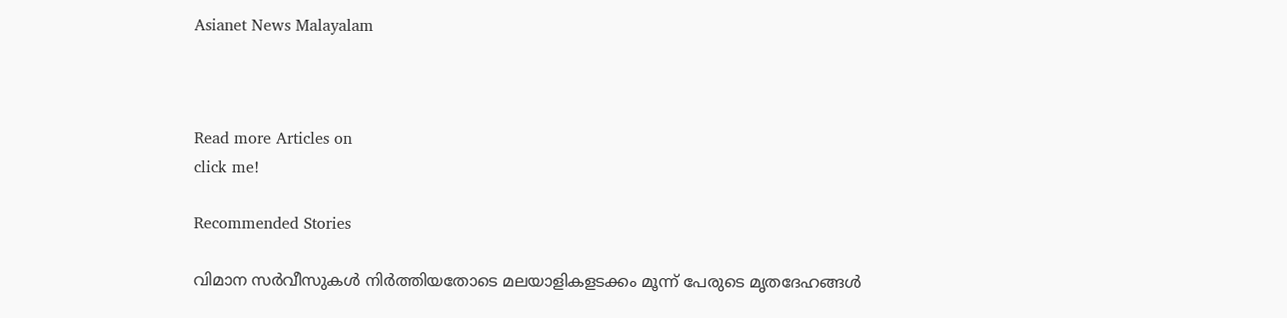Asianet News Malayalam



Read more Articles on
click me!

Recommended Stories

വിമാന സർവീസുകൾ നിർത്തിയതോടെ മലയാളികളടക്കം മൂന്ന് പേരുടെ മൃതദേഹങ്ങൾ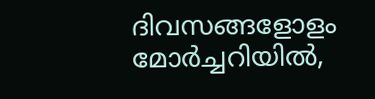ദിവസങ്ങളോളം മോർച്ചറിയിൽ,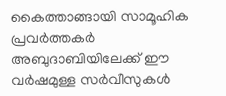കൈത്താങ്ങായി സാമൂഹിക പ്രവർത്തകർ
അബുദാബിയിലേക്ക് ഈ വർഷമുള്ള സർവീസുകൾ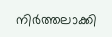നിർത്തലാക്കി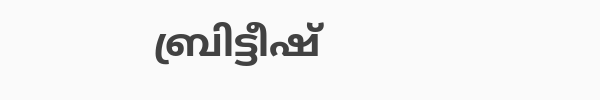ബ്രിട്ടീഷ്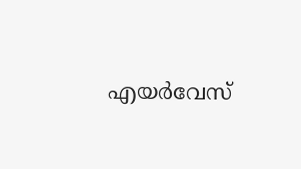എയർവേസ്